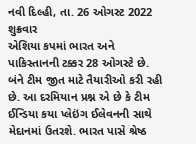નવી દિલ્હી, તા. 26 ઓગસ્ટ 2022 શુક્રવાર
એશિયા કપમાં ભારત અને પાકિસ્તાનની ટક્કર 28 ઓગસ્ટે છે. બંને ટીમ જીત માટે તૈયારીઓ કરી રહી છે. આ દરમિયાન પ્રશ્ન એ છે કે ટીમ ઈન્ડિયા કયા પ્લેઇંગ ઈલેવનની સાથે મેદાનમાં ઉતરશે. ભારત પાસે શ્રેષ્ઠ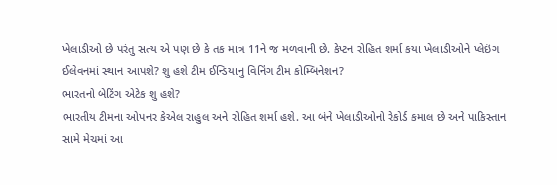ખેલાડીઓ છે પરંતુ સત્ય એ પણ છે કે તક માત્ર 11ને જ મળવાની છે. કેપ્ટન રોહિત શર્મા કયા ખેલાડીઓને પ્લેઇંગ ઈલેવનમાં સ્થાન આપશે? શુ હશે ટીમ ઈન્ડિયાનુ વિનિંગ ટીમ કોમ્બિનેશન?
ભારતનો બેટિંગ એટેક શુ હશે?
ભારતીય ટીમના ઓપનર કેએલ રાહુલ અને રોહિત શર્મા હશે. આ બંને ખેલાડીઓનો રેકોર્ડ કમાલ છે અને પાકિસ્તાન સામે મેચમાં આ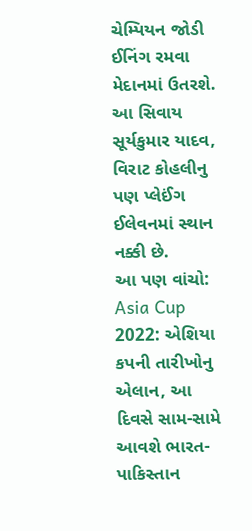ચેમ્પિયન જોડી ઈનિંગ રમવા મેદાનમાં ઉતરશે. આ સિવાય સૂર્યકુમાર યાદવ, વિરાટ કોહલીનુ પણ પ્લેઈંગ ઈલેવનમાં સ્થાન નક્કી છે.
આ પણ વાંચો: Asia Cup 2022: એશિયા કપની તારીખોનુ એલાન, આ દિવસે સામ-સામે આવશે ભારત-પાકિસ્તાન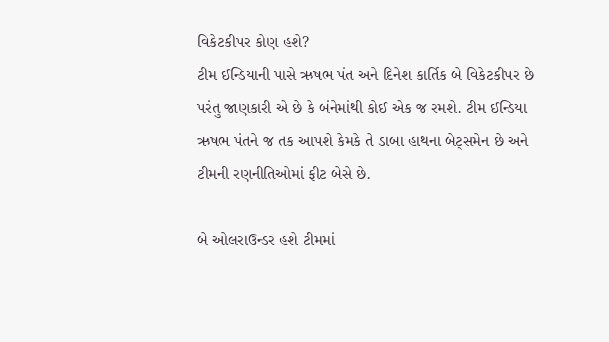વિકેટકીપર કોણ હશે?
ટીમ ઈન્ડિયાની પાસે ઋષભ પંત અને દિનેશ કાર્તિક બે વિકેટકીપર છે પરંતુ જાણકારી એ છે કે બંનેમાંથી કોઈ એક જ રમશે. ટીમ ઈન્ડિયા ઋષભ પંતને જ તક આપશે કેમકે તે ડાબા હાથના બેટ્સમેન છે અને ટીમની રણનીતિઓમાં ફીટ બેસે છે.

બે ઓલરાઉન્ડર હશે ટીમમાં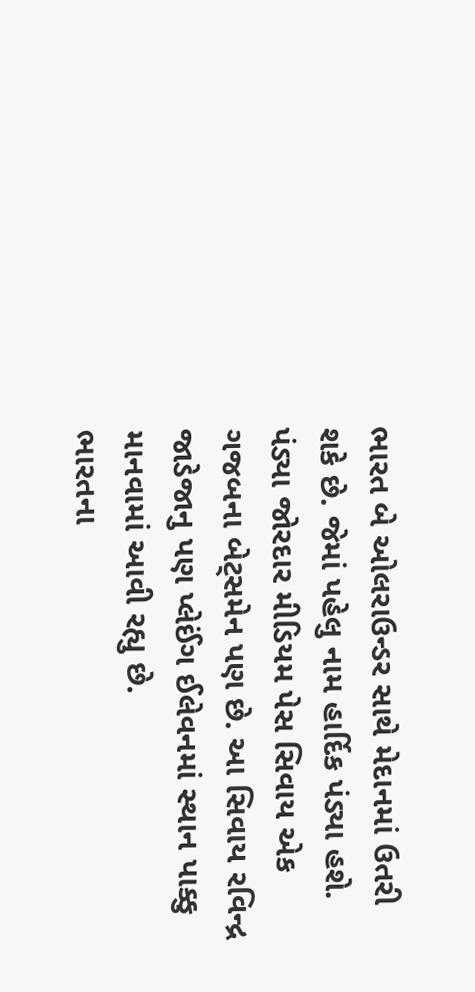ભારત બે ઓલરાઉન્ડર સાથે મેદાનમાં ઉતરી શકે છે. જેમાં પહેલુ નામ હાર્દિક પંડ્યા હશે. પંડ્યા જોરદાર મીડિયમ પેસ સિવાય એક ગજબના બેટ્સમેન પણ છે. આ સિવાય રવિન્દ્ર જાડેજાનુ પણ પ્લેઈંગ ઈલેવનમાં સ્થાન પાક્કુ માનવામાં આવી રહ્યુ છે.
ભારતના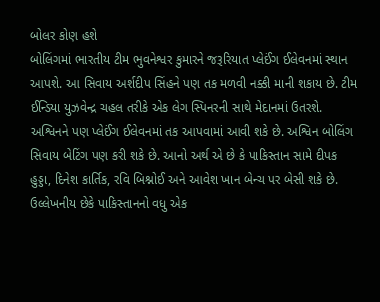બોલર કોણ હશે
બોલિંગમાં ભારતીય ટીમ ભુવનેશ્વર કુમારને જરૂરિયાત પ્લેઈંગ ઈલેવનમાં સ્થાન આપશે. આ સિવાય અર્શદીપ સિંહને પણ તક મળવી નક્કી માની શકાય છે. ટીમ ઈન્ડિયા યુઝવેન્દ્ર ચહલ તરીકે એક લેગ સ્પિનરની સાથે મેદાનમાં ઉતરશે. અશ્વિનને પણ પ્લેઈંગ ઈલેવનમાં તક આપવામાં આવી શકે છે. અશ્વિન બોલિંગ સિવાય બેટિંગ પણ કરી શકે છે. આનો અર્થ એ છે કે પાકિસ્તાન સામે દીપક હુડ્ડા, દિનેશ કાર્તિક, રવિ બિશ્નોઈ અને આવેશ ખાન બેન્ચ પર બેસી શકે છે. ઉલ્લેખનીય છેકે પાકિસ્તાનનો વધુ એક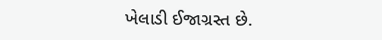ખેલાડી ઈજાગ્રસ્ત છે.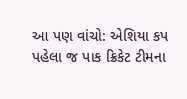આ પણ વાંચો: એશિયા કપ પહેલા જ પાક ક્રિકેટ ટીમના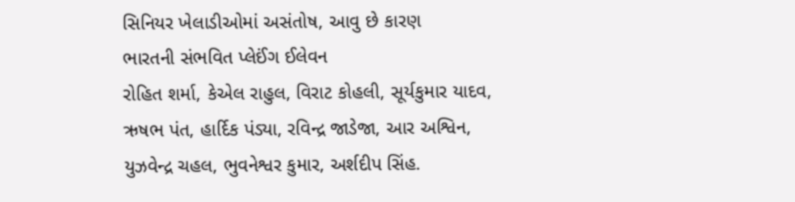સિનિયર ખેલાડીઓમાં અસંતોષ, આવુ છે કારણ
ભારતની સંભવિત પ્લેઈંગ ઈલેવન
રોહિત શર્મા, કેએલ રાહુલ, વિરાટ કોહલી, સૂર્યકુમાર યાદવ, ઋષભ પંત, હાર્દિક પંડ્યા, રવિન્દ્ર જાડેજા, આર અશ્વિન, યુઝવેન્દ્ર ચહલ, ભુવનેશ્વર કુમાર, અર્શદીપ સિંહ.